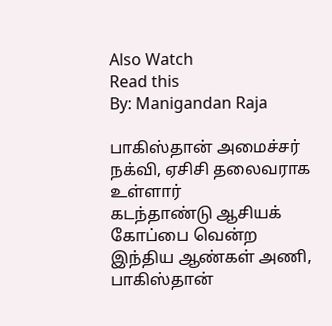Also Watch
Read this
By: Manigandan Raja

பாகிஸ்தான் அமைச்சர் நக்வி, ஏசிசி தலைவராக உள்ளார்
கடந்தாண்டு ஆசியக் கோப்பை வென்ற இந்திய ஆண்கள் அணி, பாகிஸ்தான்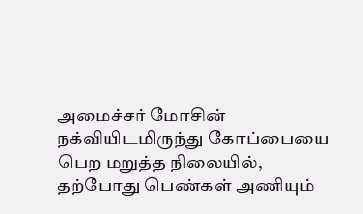அமைச்சர் மோசின் நக்வியிடமிருந்து கோப்பையை பெற மறுத்த நிலையில், தற்போது பெண்கள் அணியும்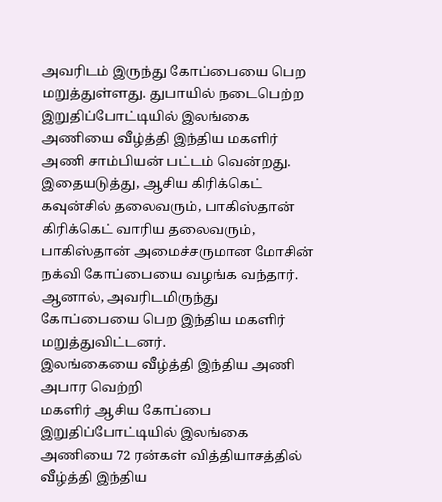அவரிடம் இருந்து கோப்பையை பெற மறுத்துள்ளது. துபாயில் நடைபெற்ற இறுதிப்போட்டியில் இலங்கை அணியை வீழ்த்தி இந்திய மகளிர் அணி சாம்பியன் பட்டம் வென்றது.
இதையடுத்து, ஆசிய கிரிக்கெட் கவுன்சில் தலைவரும், பாகிஸ்தான் கிரிக்கெட் வாரிய தலைவரும், பாகிஸ்தான் அமைச்சருமான மோசின் நக்வி கோப்பையை வழங்க வந்தார். ஆனால், அவரிடமிருந்து கோப்பையை பெற இந்திய மகளிர் மறுத்துவிட்டனர்.
இலங்கையை வீழ்த்தி இந்திய அணி அபார வெற்றி
மகளிர் ஆசிய கோப்பை இறுதிப்போட்டியில் இலங்கை அணியை 72 ரன்கள் வித்தியாசத்தில் வீழ்த்தி இந்திய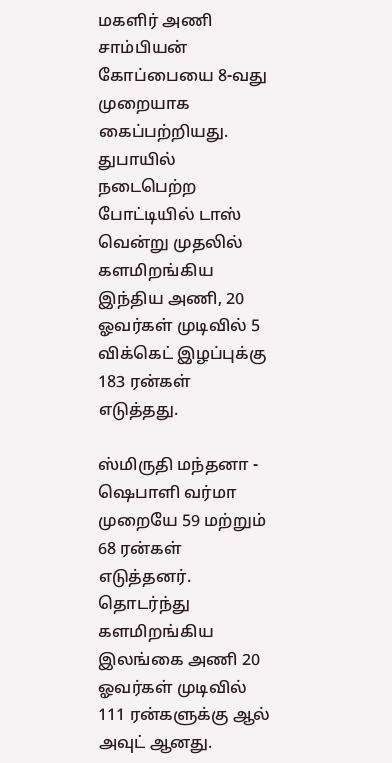மகளிர் அணி சாம்பியன் கோப்பையை 8-வது முறையாக கைப்பற்றியது. துபாயில் நடைபெற்ற போட்டியில் டாஸ் வென்று முதலில் களமிறங்கிய இந்திய அணி, 20 ஓவர்கள் முடிவில் 5 விக்கெட் இழப்புக்கு 183 ரன்கள் எடுத்தது.

ஸ்மிருதி மந்தனா - ஷெபாளி வர்மா முறையே 59 மற்றும் 68 ரன்கள் எடுத்தனர். தொடர்ந்து களமிறங்கிய இலங்கை அணி 20 ஓவர்கள் முடிவில் 111 ரன்களுக்கு ஆல் அவுட் ஆனது.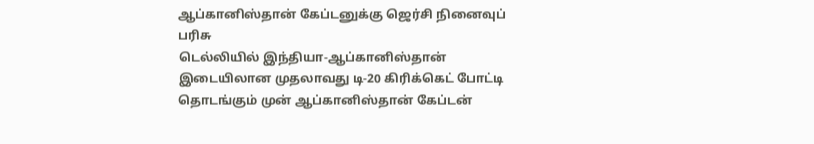ஆப்கானிஸ்தான் கேப்டனுக்கு ஜெர்சி நினைவுப் பரிசு
டெல்லியில் இந்தியா-ஆப்கானிஸ்தான் இடையிலான முதலாவது டி-20 கிரிக்கெட் போட்டி தொடங்கும் முன் ஆப்கானிஸ்தான் கேப்டன்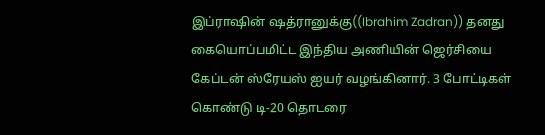இப்ராஷின் ஷத்ரானுக்கு((Ibrahim Zadran)) தனது கையொப்பமிட்ட இந்திய அணியின் ஜெர்சியை கேப்டன் ஸ்ரேயஸ் ஐயர் வழங்கினார். 3 போட்டிகள் கொண்டு டி-20 தொடரை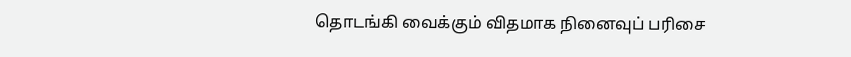தொடங்கி வைக்கும் விதமாக நினைவுப் பரிசை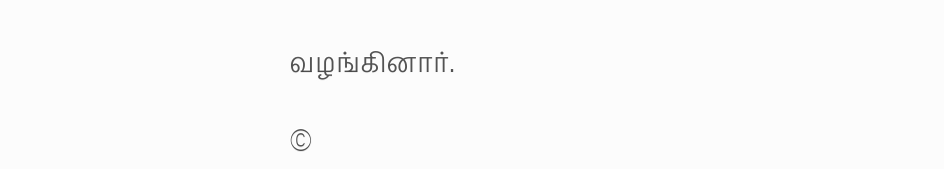வழங்கினார்.

©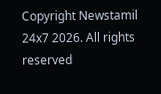Copyright Newstamil 24x7 2026. All rights reserved